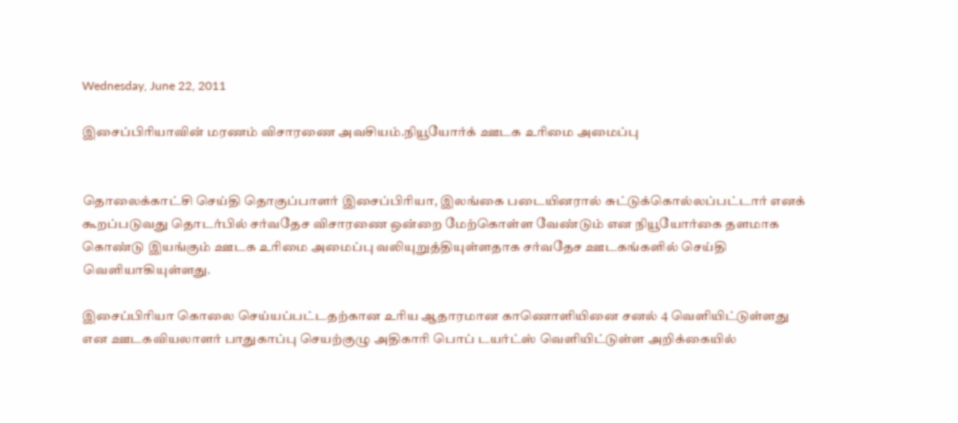Wednesday, June 22, 2011

இசைப்பிரியாவின் மரணம் விசாரணை அவசியம்.நியூயோர்க் ஊடக உரிமை அமைப்பு


தொலைக்காட்சி செய்தி தொகுப்பாளர் இசைப்பிரியா, இலங்கை படையினரால் சுட்டுக்கொல்லப்பட்டார் எனக் கூறப்படுவது தொடர்பில் சர்வதேச விசாரணை ஒன்றை மேற்கொள்ள வேண்டும் என நியூயோர்கை தளமாக கொண்டு இயங்கும் ஊடக உரிமை அமைப்பு வலியுறுத்தியுள்ளதாக சர்வதேச ஊடகங்களில் செய்தி வெளியாகியுள்ளது.

இசைப்பிரியா கொலை செய்யப்பட்டதற்கான உரிய ஆதாரமான காணொளியினை சனல் 4 வெளியிட்டுள்ளது என ஊடகவியலாளர் பாதுகாப்பு செயற்குழு அதிகாரி பொப் டயர்ட்ஸ் வெளியிட்டுள்ள அறிக்கையில்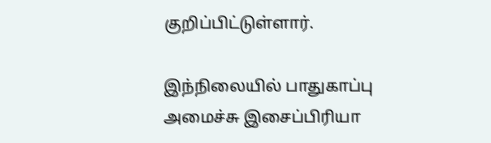குறிப்பிட்டுள்ளார்.

இந்நிலையில் பாதுகாப்பு அமைச்சு இசைப்பிரியா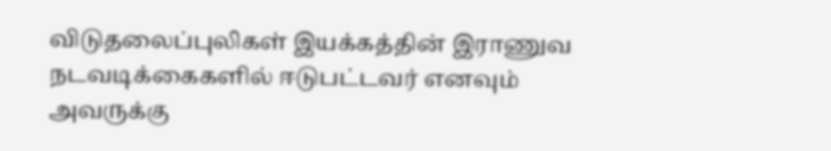விடுதலைப்புலிகள் இயக்கத்தின் இராணுவ நடவடிக்கைகளில் ஈடுபட்டவர் எனவும் அவருக்கு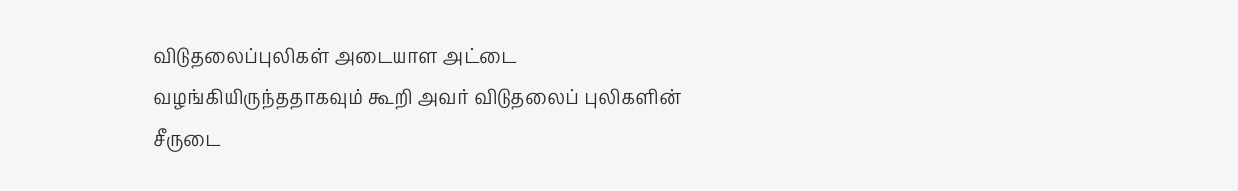விடுதலைப்புலிகள் அடையாள அட்டை வழங்கியிருந்ததாகவும் கூறி அவர் விடுதலைப் புலிகளின் சீருடை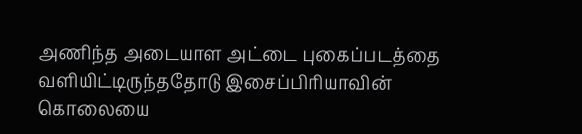அணிந்த அடையாள அட்டை புகைப்படத்தை வளியிட்டிருந்ததோடு இசைப்பிரியாவின் கொலையை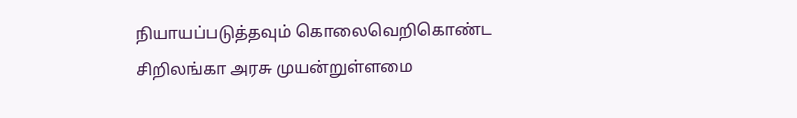நியாயப்படுத்தவும் கொலைவெறிகொண்ட சிறிலங்கா அரசு முயன்றுள்ளமை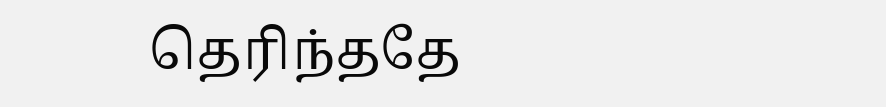தெரிந்ததே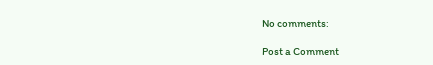No comments:

Post a Comment